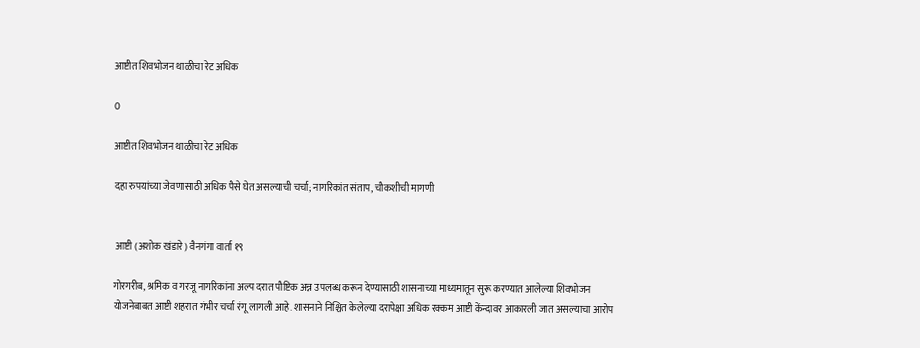आष्टीत शिवभोजन थाळीचा रेट अधिक

0

आष्टीत शिवभोजन थाळीचा रेट अधिक

दहा रुपयांच्या जेवणासाठी अधिक पैसे घेत असल्याची चर्चा; नागरिकांत संताप, चौकशीची मागणी


 आष्टी (अशोक खंडारे) वैनगंगा वार्ता १९

गोरगरीब, श्रमिक व गरजू नागरिकांना अल्प दरात पौष्टिक अन्न उपलब्ध करून देण्यासाठी शासनाच्या माध्यमातून सुरू करण्यात आलेल्या शिवभोजन योजनेबाबत आष्टी शहरात गंभीर चर्चा रंगू लागली आहे. शासनाने निश्चित केलेल्या दरापेक्षा अधिक रक्कम आष्टी केंन्दावर आकारली जात असल्याचा आरोप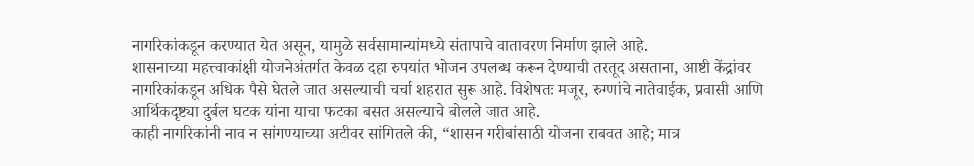नागरिकांकडून करण्यात येत असून, यामुळे सर्वसामान्यांमध्ये संतापाचे वातावरण निर्माण झाले आहे.
शासनाच्या महत्त्वाकांक्षी योजनेअंतर्गत केवळ दहा रुपयांत भोजन उपलब्ध करून देण्याची तरतूद असताना, आष्टी केंद्रांवर नागरिकांकडून अधिक पैसे घेतले जात असल्याची चर्चा शहरात सुरू आहे. विशेषतः मजूर, रुग्णांचे नातेवाईक, प्रवासी आणि आर्थिकदृष्ट्या दुर्बल घटक यांना याचा फटका बसत असल्याचे बोलले जात आहे.
काही नागरिकांनी नाव न सांगण्याच्या अटीवर सांगितले की, “शासन गरीबांसाठी योजना राबवत आहे; मात्र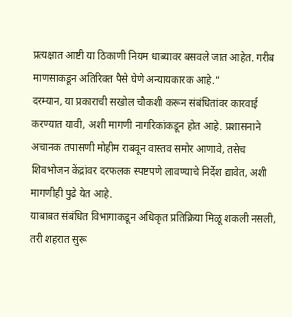प्रत्यक्षात आष्टी या ठिकाणी नियम धाब्यावर बसवले जात आहेत. गरीब माणसाकडून अतिरिक्त पैसे घेणे अन्यायकारक आहे.”
दरम्यान, या प्रकाराची सखोल चौकशी करून संबंधितांवर कारवाई करण्यात यावी, अशी मागणी नागरिकांकडून होत आहे. प्रशासनाने अचानक तपासणी मोहीम राबवून वास्तव समोर आणावे, तसेच शिवभोजन केंद्रांवर दरफलक स्पष्टपणे लावण्याचे निर्देश द्यावेत, अशी मागणीही पुढे येत आहे.
याबाबत संबंधित विभागाकडून अधिकृत प्रतिक्रिया मिळू शकली नसली, तरी शहरात सुरू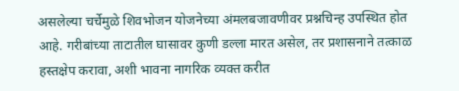असलेल्या चर्चेमुळे शिवभोजन योजनेच्या अंमलबजावणीवर प्रश्नचिन्ह उपस्थित होत आहे. गरीबांच्या ताटातील घासावर कुणी डल्ला मारत असेल, तर प्रशासनाने तत्काळ हस्तक्षेप करावा, अशी भावना नागरिक व्यक्त करीत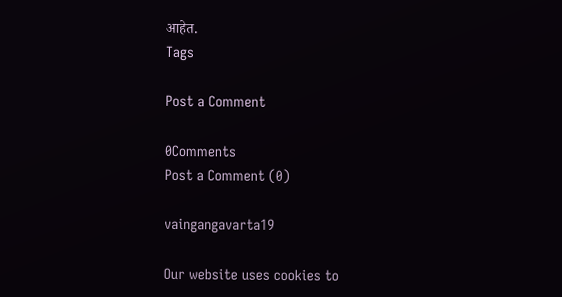आहेत.
Tags

Post a Comment

0Comments
Post a Comment (0)

vaingangavarta19

Our website uses cookies to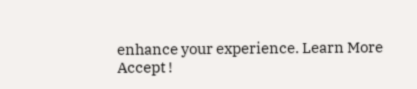enhance your experience. Learn More
Accept !